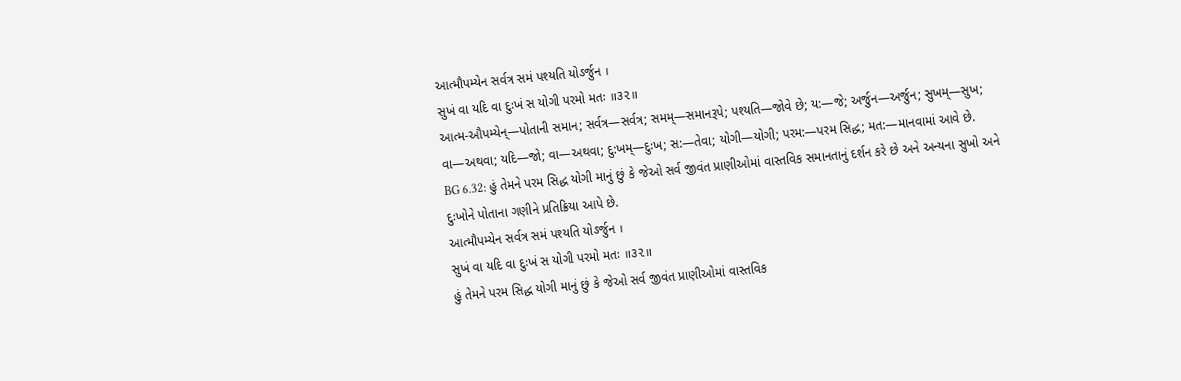આત્મૌપમ્યેન સર્વત્ર સમં પશ્યતિ યોઽર્જુન ।
સુખં વા યદિ વા દુઃખં સ યોગી પરમો મતઃ ॥૩૨॥
આત્મ-ઔપમ્યેન્—પોતાની સમાન; સર્વત્ર—સર્વત્ર; સમમ્—સમાનરૂપે; પશ્યતિ—જોવે છે; ય:—જે; અર્જુન—અર્જુન; સુખમ્—સુખ; વા—અથવા; યદિ—જો; વા—અથવા; દુ:ખમ્—દુઃખ; સ:—તેવા; યોગી—યોગી; પરમ:—પરમ સિદ્ધ; મત:—માનવામાં આવે છે.
BG 6.32: હું તેમને પરમ સિદ્ધ યોગી માનું છું કે જેઓ સર્વ જીવંત પ્રાણીઓમાં વાસ્તવિક સમાનતાનું દર્શન કરે છે અને અન્યના સુખો અને દુઃખોને પોતાના ગણીને પ્રતિક્રિયા આપે છે.
આત્મૌપમ્યેન સર્વત્ર સમં પશ્યતિ યોઽર્જુન ।
સુખં વા યદિ વા દુઃખં સ યોગી પરમો મતઃ ॥૩૨॥
હું તેમને પરમ સિદ્ધ યોગી માનું છું કે જેઓ સર્વ જીવંત પ્રાણીઓમાં વાસ્તવિક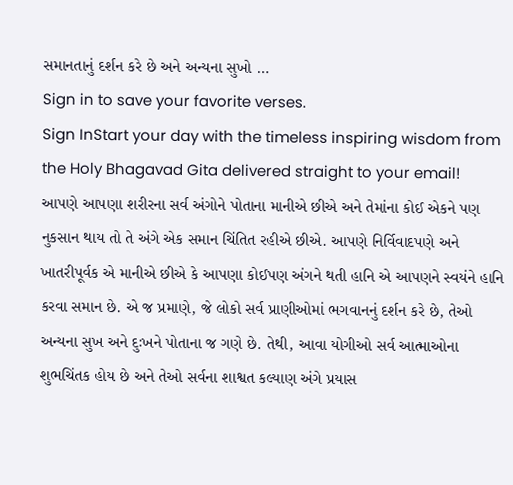સમાનતાનું દર્શન કરે છે અને અન્યના સુખો …
Sign in to save your favorite verses.
Sign InStart your day with the timeless inspiring wisdom from the Holy Bhagavad Gita delivered straight to your email!
આપણે આપણા શરીરના સર્વ અંગોને પોતાના માનીએ છીએ અને તેમાંના કોઈ એકને પણ નુકસાન થાય તો તે અંગે એક સમાન ચિંતિત રહીએ છીએ. આપણે નિર્વિવાદપણે અને ખાતરીપૂર્વક એ માનીએ છીએ કે આપણા કોઈપણ અંગને થતી હાનિ એ આપણને સ્વયંને હાનિ કરવા સમાન છે. એ જ પ્રમાણે, જે લોકો સર્વ પ્રાણીઓમાં ભગવાનનું દર્શન કરે છે, તેઓ અન્યના સુખ અને દુઃખને પોતાના જ ગણે છે. તેથી, આવા યોગીઓ સર્વ આત્માઓના શુભચિંતક હોય છે અને તેઓ સર્વના શાશ્વત કલ્યાણ અંગે પ્રયાસ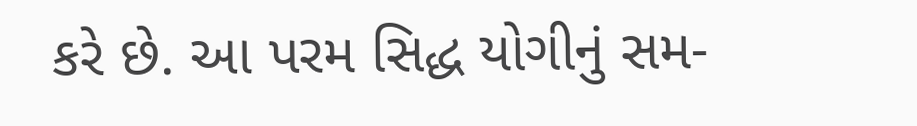કરે છે. આ પરમ સિદ્ધ યોગીનું સમ-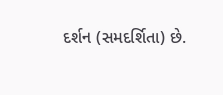દર્શન (સમદર્શિતા) છે.